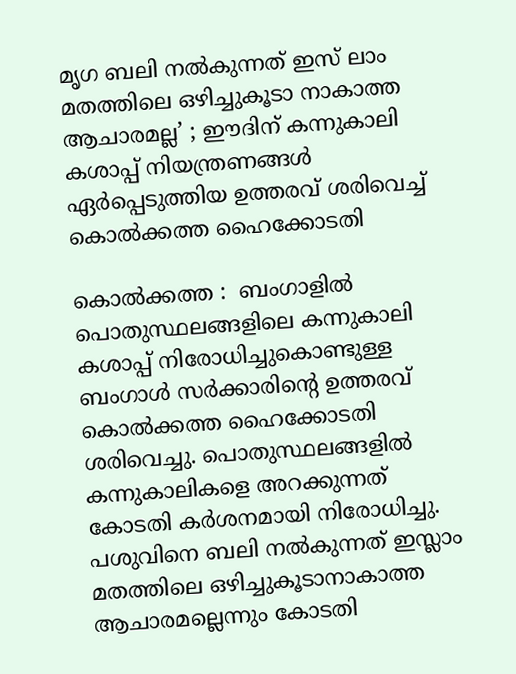മൃഗ ബലി നൽകുന്നത് ഇസ് ലാം മതത്തിലെ ഒഴിച്ചുകൂടാ നാകാത്ത ആചാരമല്ല’ ; ഈദിന് കന്നുകാലി കശാപ്പ് നിയന്ത്രണങ്ങൾ ഏർപ്പെടുത്തിയ ഉത്തരവ് ശരിവെച്ച് കൊൽക്കത്ത ഹൈക്കോടതി

കൊൽക്കത്ത :  ബംഗാളിൽ പൊതുസ്ഥലങ്ങളിലെ കന്നുകാലി കശാപ്പ് നിരോധിച്ചുകൊണ്ടുള്ള ബംഗാൾ സർക്കാരിന്റെ ഉത്തരവ് കൊൽക്കത്ത ഹൈക്കോടതി ശരിവെച്ചു. പൊതുസ്ഥലങ്ങളിൽ കന്നുകാലികളെ അറക്കുന്നത് കോടതി കർശനമായി നിരോധിച്ചു. പശുവിനെ ബലി നൽകുന്നത് ഇസ്ലാം മതത്തിലെ ഒഴിച്ചുകൂടാനാകാത്ത ആചാരമല്ലെന്നും കോടതി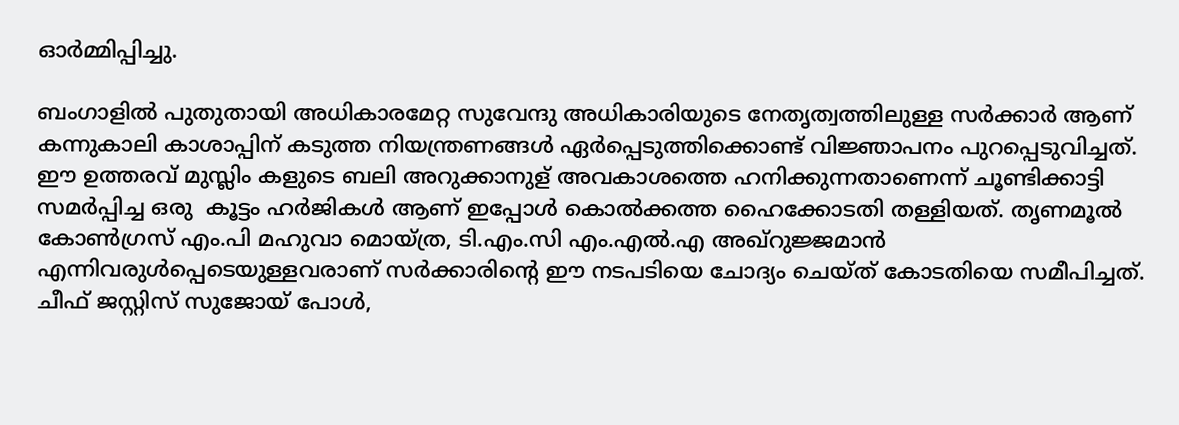ഓർമ്മിപ്പിച്ചു.

ബംഗാളിൽ പുതുതായി അധികാരമേറ്റ സുവേന്ദു അധികാരിയുടെ നേതൃത്വത്തിലുള്ള സർക്കാർ ആണ് കന്നുകാലി കാശാപ്പിന് കടുത്ത നിയന്ത്രണങ്ങൾ ഏർപ്പെടുത്തിക്കൊണ്ട് വിജ്ഞാപനം പുറപ്പെടുവിച്ചത്. ഈ ഉത്തരവ് മുസ്ലിം കളുടെ ബലി അറുക്കാനുള് അവകാശത്തെ ഹനിക്കുന്നതാണെന്ന് ചൂണ്ടിക്കാട്ടി സമർപ്പിച്ച ഒരു  കൂട്ടം ഹർജികൾ ആണ് ഇപ്പോൾ കൊൽക്കത്ത ഹൈക്കോടതി തള്ളിയത്. തൃണമൂൽ കോൺഗ്രസ് എം.പി മഹുവാ മൊയ്ത്ര, ടി.എം.സി എം.എൽ.എ അഖ്‌റുജ്ജമാൻ എന്നിവരുൾപ്പെടെയുള്ളവരാണ് സർക്കാരിന്റെ ഈ നടപടിയെ ചോദ്യം ചെയ്ത് കോടതിയെ സമീപിച്ചത്. ചീഫ് ജസ്റ്റിസ് സുജോയ് പോൾ,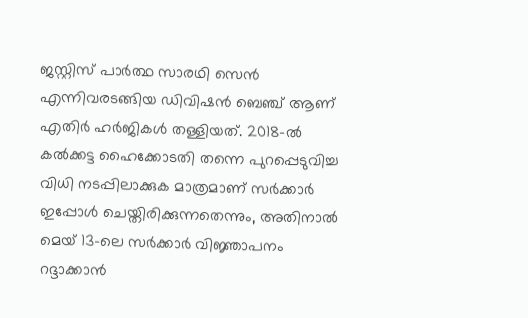ജസ്റ്റിസ് പാർത്ഥ സാരഥി സെൻ എന്നിവരടങ്ങിയ ഡിവിഷൻ ബെഞ്ച് ആണ് എതിർ ഹർജികൾ തള്ളിയത്. 2018-ൽ കൽക്കട്ട ഹൈക്കോടതി തന്നെ പുറപ്പെടുവിച്ച വിധി നടപ്പിലാക്കുക മാത്രമാണ് സർക്കാർ ഇപ്പോൾ ചെയ്തിരിക്കുന്നതെന്നും, അതിനാൽ മെയ് 13-ലെ സർക്കാർ വിജ്ഞാപനം റദ്ദാക്കാൻ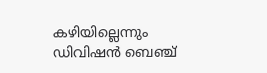കഴിയില്ലെന്നും ഡിവിഷൻ ബെഞ്ച്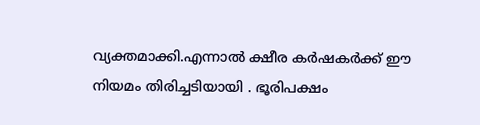വ്യക്തമാക്കി.എന്നാൽ ക്ഷീര കർഷകർക്ക് ഈ നിയമം തിരിച്ചടിയായി . ഭൂരിപക്ഷം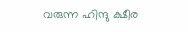വരുന്ന ഹിന്ദു ക്ഷീര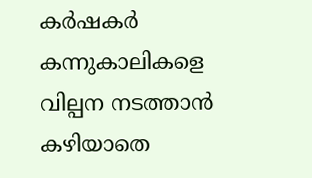കർഷകർ കന്നുകാലികളെ വില്പന നടത്താൻ കഴിയാതെ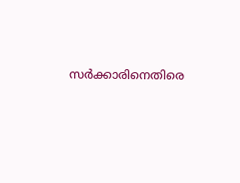സർക്കാരിനെതിരെ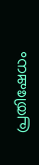പ്രതിഷേധം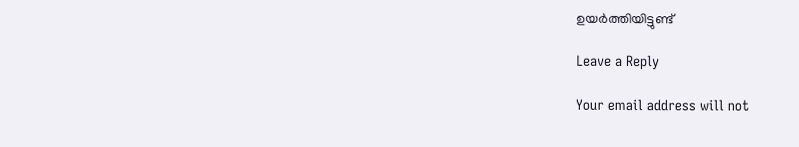ഉയർത്തിയിട്ടുണ്ട്

Leave a Reply

Your email address will not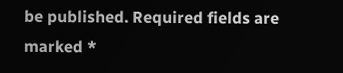be published. Required fields are marked *